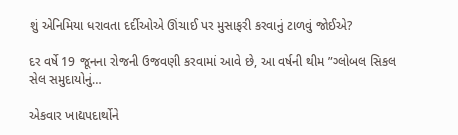શું એનિમિયા ધરાવતા દર્દીઓએ ઊંચાઈ પર મુસાફરી કરવાનું ટાળવું જોઈએ?

દર વર્ષે 19 જૂનના રોજની ઉજવણી કરવામાં આવે છે, આ વર્ષની થીમ ”ગ્લોબલ સિકલ સેલ સમુદાયોનું…

એકવાર ખાદ્યપદાર્થોને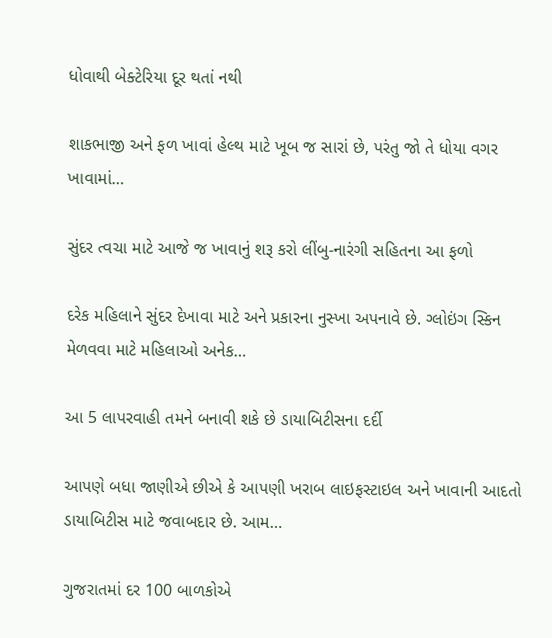ધોવાથી બેક્ટેરિયા દૂર થતાં નથી

શાકભાજી અને ફળ ખાવાં હેલ્થ માટે ખૂબ જ સારાં છે, પરંતુ જો તે ધોયા વગર ખાવામાં…

સુંદર ત્વચા માટે આજે જ ખાવાનું શરૂ કરો લીંબુ-નારંગી સહિતના આ ફળો

દરેક મહિલાને સુંદર દેખાવા માટે અને પ્રકારના નુસ્ખા અપનાવે છે. ગ્લોઇંગ સ્કિન મેળવવા માટે મહિલાઓ અનેક…

આ 5 લાપરવાહી તમને બનાવી શકે છે ડાયાબિટીસના દર્દી

આપણે બધા જાણીએ છીએ કે આપણી ખરાબ લાઇફસ્ટાઇલ અને ખાવાની આદતો ડાયાબિટીસ માટે જવાબદાર છે. આમ…

ગુજરાતમાં દર 100 બાળકોએ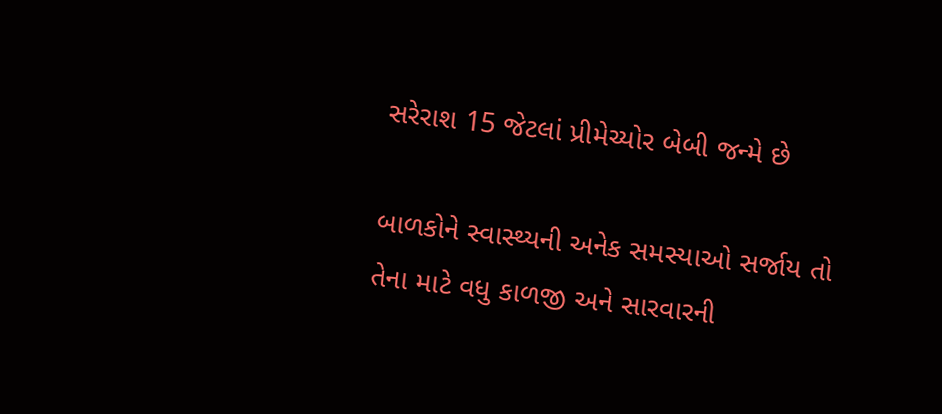સરેરાશ 15 જેટલાં પ્રીમેચ્યોર બેબી જન્મે છે

બાળકોને સ્વાસ્થ્યની અનેક સમસ્યાઓ સર્જાય તો તેના માટે વધુ કાળજી અને સારવારની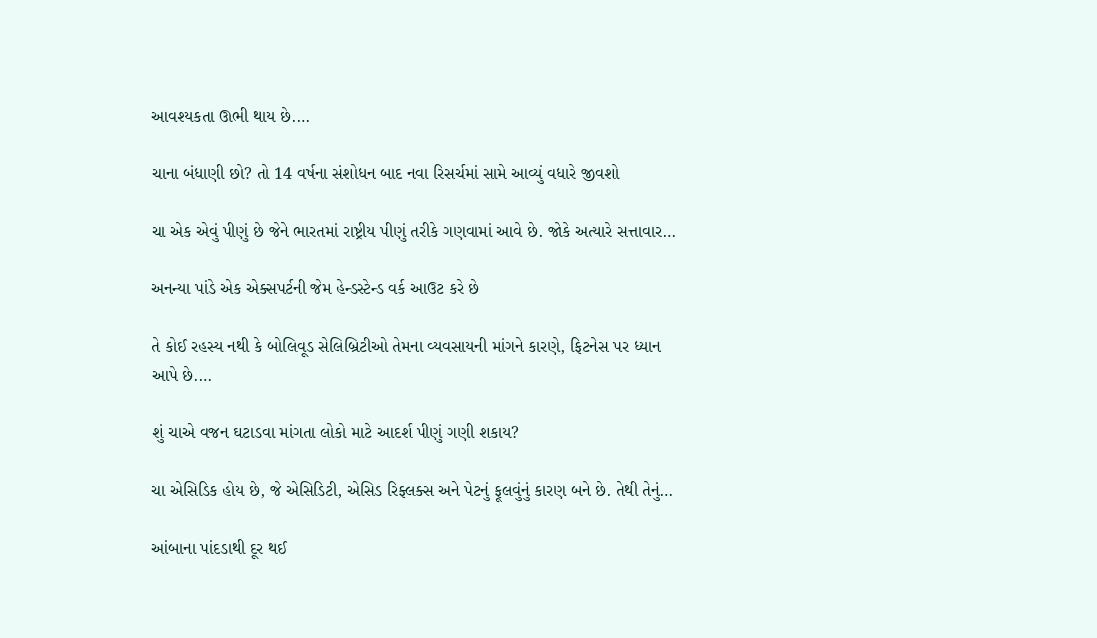આવશ્યકતા ઊભી થાય છે.…

ચાના બંધાણી છો? તો 14 વર્ષના સંશોધન બાદ નવા રિસર્ચમાં સામે આવ્યું વધારે જીવશો

ચા એક એવું પીણું છે જેને ભારતમાં રાષ્ટ્રીય પીણું તરીકે ગણવામાં આવે છે. જોકે અત્યારે સત્તાવાર…

અનન્યા પાંડે એક એક્સપર્ટની જેમ હેન્ડસ્ટેન્ડ વર્ક આઉટ કરે છે

તે કોઈ રહસ્ય નથી કે બોલિવૂડ સેલિબ્રિટીઓ તેમના વ્યવસાયની માંગને કારણે, ફિટનેસ પર ધ્યાન આપે છે.…

શું ચાએ વજન ઘટાડવા માંગતા લોકો માટે આદર્શ પીણું ગણી શકાય?

ચા એસિડિક હોય છે, જે એસિડિટી, એસિડ રિફ્લક્સ અને પેટનું ફૂલવુંનું કારણ બને છે. તેથી તેનું…

આંબાના પાંદડાથી દૂર થઈ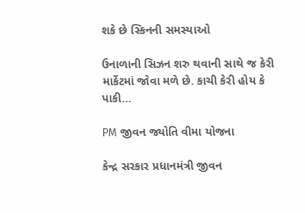શકે છે સ્કિનની સમસ્યાઓ

ઉનાળાની સિઝન શરુ થવાની સાથે જ કેરી માર્કેટમાં જોવા મળે છે. કાચી કેરી હોય કે પાકી…

PM જીવન જ્યોતિ વીમા યોજના

કેન્દ્ર સરકાર પ્રધાનમંત્રી જીવન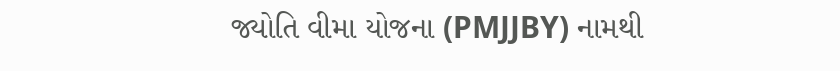જ્યોતિ વીમા યોજના (PMJJBY) નામથી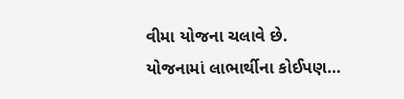વીમા યોજના ચલાવે છે. યોજનામાં લાભાર્થીના કોઈપણ…